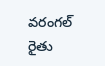వరంగల్ రైతు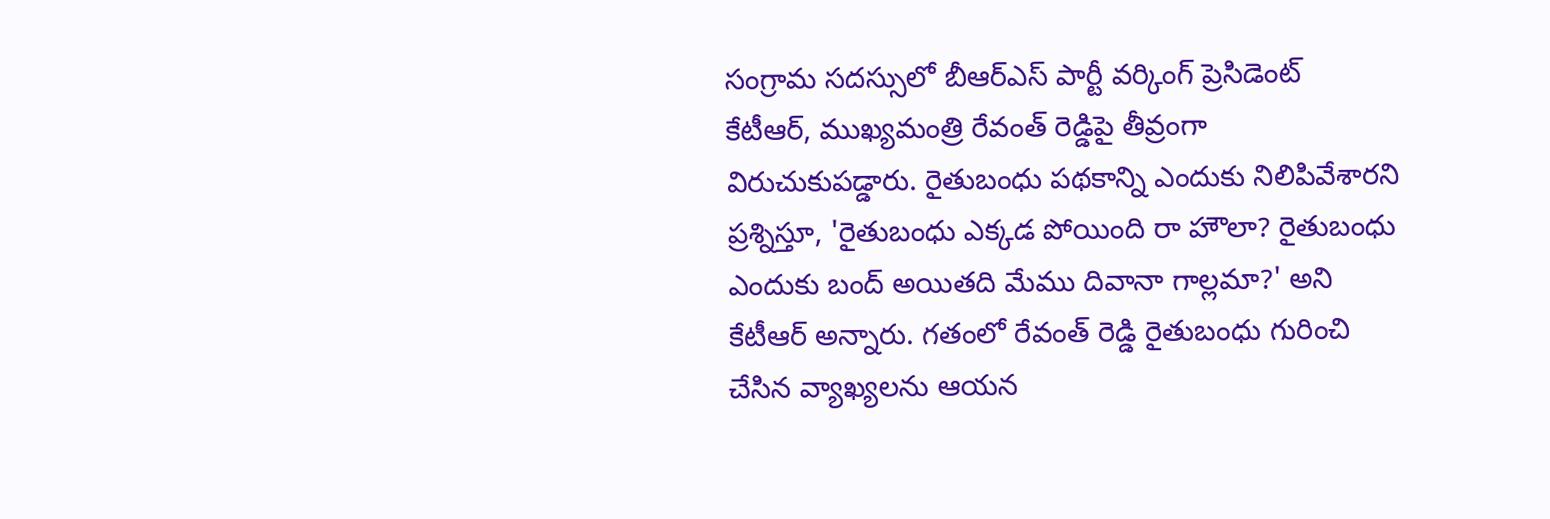సంగ్రామ సదస్సులో బీఆర్ఎస్ పార్టీ వర్కింగ్ ప్రెసిడెంట్
కేటీఆర్, ముఖ్యమంత్రి రేవంత్ రెడ్డిపై తీవ్రంగా విరుచుకుపడ్డారు. రైతుబంధు పథకాన్ని ఎందుకు నిలిపివేశారని ప్రశ్నిస్తూ, 'రైతుబంధు ఎక్కడ పోయింది రా హౌలా? రైతుబంధు ఎందుకు బంద్ అయితది మేము దివానా గాల్లమా?' అని
కేటీఆర్ అన్నారు. గతంలో రేవంత్ రెడ్డి రైతుబంధు గురించి చేసిన వ్యాఖ్యలను ఆయన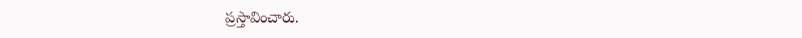ప్రస్తావించారు.